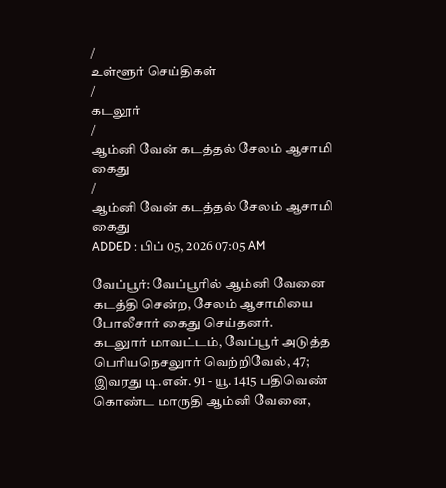/
உள்ளூர் செய்திகள்
/
கடலூர்
/
ஆம்னி வேன் கடத்தல் சேலம் ஆசாமி கைது
/
ஆம்னி வேன் கடத்தல் சேலம் ஆசாமி கைது
ADDED : பிப் 05, 2026 07:05 AM

வேப்பூர்: வேப்பூரில் ஆம்னி வேனை கடத்தி சென்ற, சேலம் ஆசாமியை போலீசார் கைது செய்தனர்.
கடலுார் மாவட்டம், வேப்பூர் அடுத்த பெரியநெசலுார் வெற்றிவேல், 47; இவரது டி.என். 91 - யூ. 1415 பதிவெண் கொண்ட மாருதி ஆம்னி வேனை,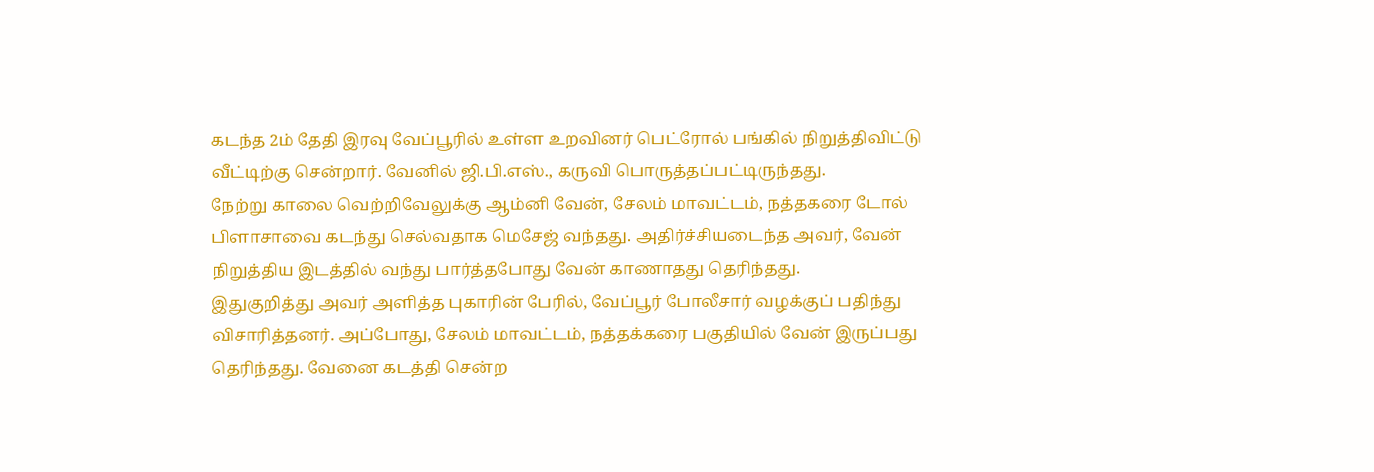கடந்த 2ம் தேதி இரவு வேப்பூரில் உள்ள உறவினர் பெட்ரோல் பங்கில் நிறுத்திவிட்டு வீட்டிற்கு சென்றார். வேனில் ஜி.பி.எஸ்., கருவி பொருத்தப்பட்டிருந்தது.
நேற்று காலை வெற்றிவேலுக்கு ஆம்னி வேன், சேலம் மாவட்டம், நத்தகரை டோல் பிளாசாவை கடந்து செல்வதாக மெசேஜ் வந்தது. அதிர்ச்சியடைந்த அவர், வேன் நிறுத்திய இடத்தில் வந்து பார்த்தபோது வேன் காணாதது தெரிந்தது.
இதுகுறித்து அவர் அளித்த புகாரின் பேரில், வேப்பூர் போலீசார் வழக்குப் பதிந்து விசாரித்தனர். அப்போது, சேலம் மாவட்டம், நத்தக்கரை பகுதியில் வேன் இருப்பது தெரிந்தது. வேனை கடத்தி சென்ற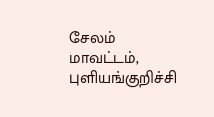சேலம் மாவட்டம், புளியங்குறிச்சி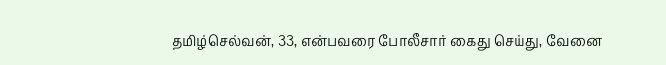தமிழ்செல்வன், 33, என்பவரை போலீசார் கைது செய்து, வேனை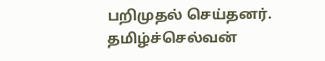பறிமுதல் செய்தனர்.
தமிழ்ச்செல்வன்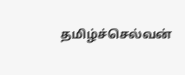தமிழ்ச்செல்வன்